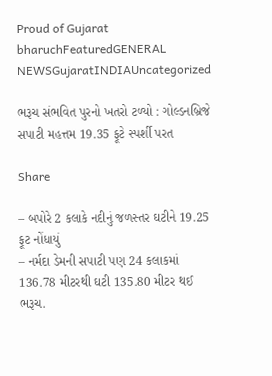Proud of Gujarat
bharuchFeaturedGENERAL NEWSGujaratINDIAUncategorized

ભરૂચ સંભવિત પુરનો ખતરો ટળ્યો : ગોલ્ડનબ્રિજે સપાટી મહત્તમ 19.35 ફૂટે સ્પર્શી પરત

Share

– બપોરે 2 કલાકે નદીનું જળસ્તર ઘટીને 19.25 ફૂટ નોંધાયું
– નર્મદા ડેમની સપાટી પણ 24 કલાકમાં 136.78 મીટરથી ઘટી 135.80 મીટર થઈ
ભરૂચ.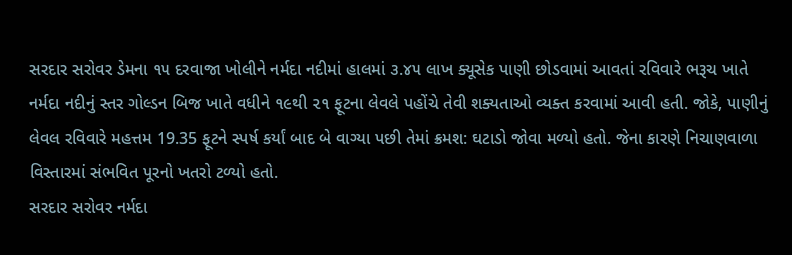સરદાર સરોવર ડેમના ૧૫ દરવાજા ખોલીને નર્મદા નદીમાં હાલમાં ૩.૪૫ લાખ ક્યૂસેક પાણી છોડવામાં આવતાં રવિવારે ભરૂચ ખાતે નર્મદા નદીનું સ્તર ગોલ્ડન બિજ ખાતે વધીને ૧૯થી ૨૧ ફૂટના લેવલે પહોંચે તેવી શક્યતાઓ વ્યક્ત કરવામાં આવી હતી. જોકે, પાણીનું લેવલ રવિવારે મહત્તમ 19.35 ફૂટને સ્પર્ષ કર્યાં બાદ બે વાગ્યા પછી તેમાં ક્રમશ: ઘટાડો જોવા મળ્યો હતો. જેના કારણે નિચાણવાળા વિસ્તારમાં સંભવિત પૂરનો ખતરો ટળ્યો હતો.
સરદાર સરોવર નર્મદા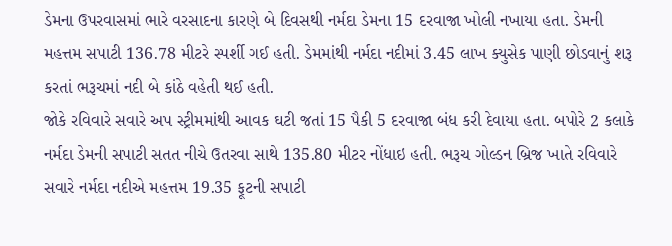ડેમના ઉપરવાસમાં ભારે વરસાદના કારણે બે દિવસથી નર્મદા ડેમના 15 દરવાજા ખોલી નખાયા હતા. ડેમની મહત્તમ સપાટી 136.78 મીટરે સ્પર્શી ગઈ હતી. ડેમમાંથી નર્મદા નદીમાં 3.45 લાખ ક્યુસેક પાણી છોડવાનું શરૂ કરતાં ભરૂચમાં નદી બે કાંઠે વહેતી થઈ હતી.
જોકે રવિવારે સવારે અપ સ્ટ્રીમમાંથી આવક ઘટી જતાં 15 પૈકી 5 દરવાજા બંધ કરી દેવાયા હતા. બપોરે 2 કલાકે નર્મદા ડેમની સપાટી સતત નીચે ઉતરવા સાથે 135.80 મીટર નોંધાઇ હતી. ભરૂચ ગોલ્ડન બ્રિજ ખાતે રવિવારે સવારે નર્મદા નદીએ મહત્તમ 19.35 ફૂટની સપાટી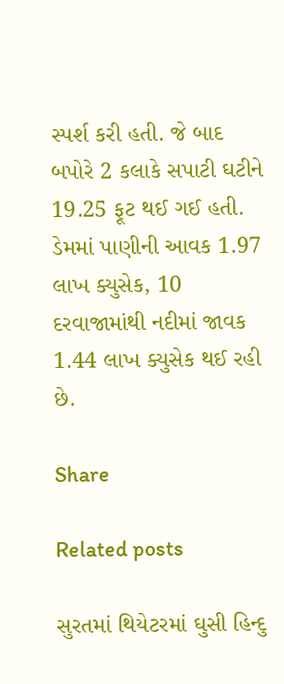સ્પર્શ કરી હતી. જે બાદ બપોરે 2 કલાકે સપાટી ઘટીને 19.25 ફૂટ થઈ ગઈ હતી. ડેમમાં પાણીની આવક 1.97 લાખ ક્યુસેક, 10 દરવાજામાંથી નદીમાં જાવક 1.44 લાખ ક્યુસેક થઈ રહી છે.

Share

Related posts

સુરતમાં થિયેટરમાં ઘુસી હિન્દુ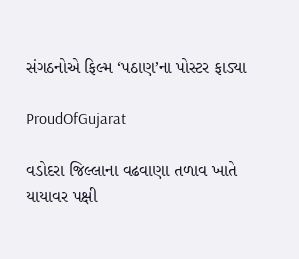સંગઠનોએ ફિલ્મ ‘પઠાણ’ના પોસ્ટર ફાડ્યા

ProudOfGujarat

વડોદરા જિલ્લાના વઢવાણા તળાવ ખાતે યાયાવર પક્ષી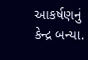આકર્ષણનું કેન્દ્ર બન્યા.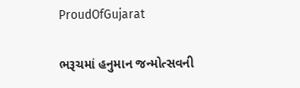ProudOfGujarat

ભરૂચમાં હનુમાન જન્મોત્સવની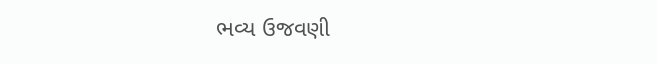ભવ્ય ઉજવણી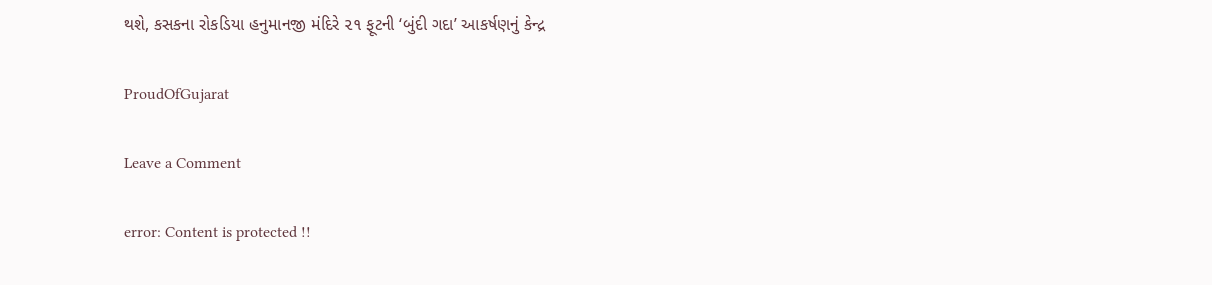થશે, કસકના રોકડિયા હનુમાનજી મંદિરે ૨૧ ફૂટની ‘બુંદી ગદા’ આકર્ષણનું કેન્દ્ર

ProudOfGujarat

Leave a Comment

error: Content is protected !!